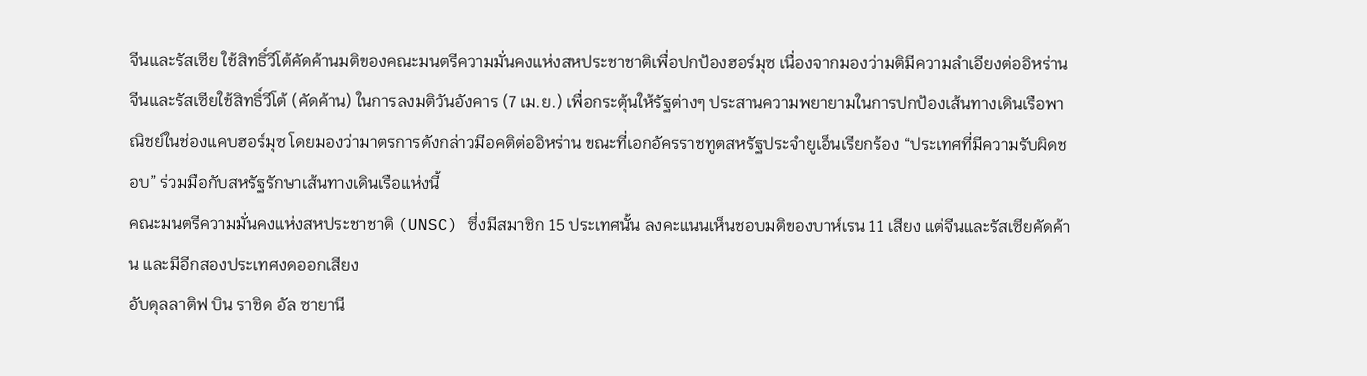จีนและรัสเซีย ใช้สิทธิ์วีโต้คัดค้านมติของคณะมนตรีความมั่นคงแห่งสหประชาชาติเพื่อปกป้องฮอร์มุซ เนื่องจากมองว่ามติมีความลำเอียงต่ออิหร่าน
จีนและรัสเซียใช้สิทธิ์วีโต้ (คัดค้าน) ในการลงมติวันอังคาร (7 เม.ย.) เพื่อกระตุ้นให้รัฐต่างๆ ประสานความพยายามในการปกป้องเส้นทางเดินเรือพาณิชย์ในช่องแคบฮอร์มุซ โดยมองว่ามาตรการดังกล่าวมีอคติต่ออิหร่าน ขณะที่เอกอัครราชทูตสหรัฐประจำยูเอ็นเรียกร้อง “ประเทศที่มีความรับผิดชอบ” ร่วมมือกับสหรัฐรักษาเส้นทางเดินเรือแห่งนี้
คณะมนตรีความมั่นคงแห่งสหประชาชาติ (UNSC) ซึ่งมีสมาชิก 15 ประเทศนั้น ลงคะแนนเห็นชอบมติของบาห์เรน 11 เสียง แต่จีนและรัสเซียคัดค้าน และมีอีกสองประเทศงดออกเสียง
อับดุลลาติฟ บิน ราชิด อัล ซายานี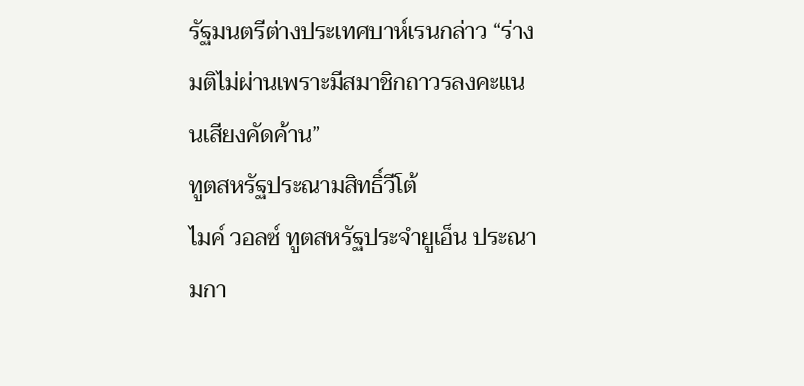รัฐมนตรีต่างประเทศบาห์เรนกล่าว “ร่างมติไม่ผ่านเพราะมีสมาชิกถาวรลงคะแนนเสียงคัดค้าน”
ทูตสหรัฐประณามสิทธิ์วีโต้
ไมค์ วอลซ์ ทูตสหรัฐประจำยูเอ็น ประณามกา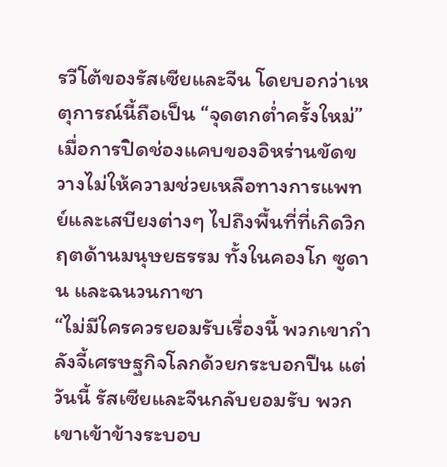รวีโต้ของรัสเซียและจีน โดยบอกว่าเหตุการณ์นี้ถือเป็น “จุดตกต่ำครั้งใหม่” เมื่อการปิดช่องแคบของอิหร่านขัดขวางไม่ให้ความช่วยเหลือทางการแพทย์และเสบียงต่างๆ ไปถึงพื้นที่ที่เกิดวิกฤตด้านมนุษยธรรม ทั้งในคองโก ซูดาน และฉนวนกาซา
“ไม่มีใครควรยอมรับเรื่องนี้ พวกเขากำลังจี้เศรษฐกิจโลกด้วยกระบอกปืน แต่วันนี้ รัสเซียและจีนกลับยอมรับ พวกเขาเข้าข้างระบอบ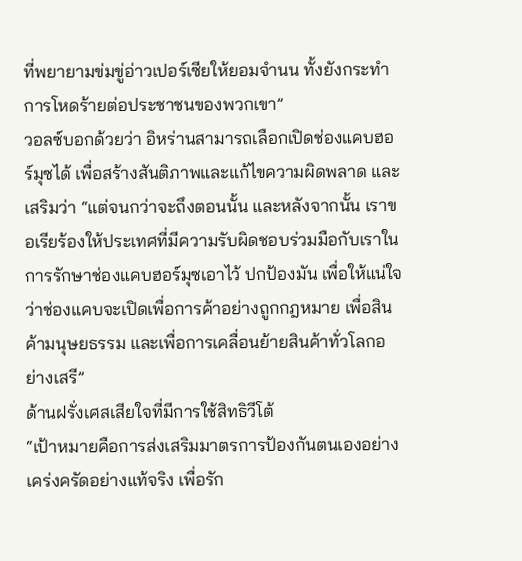ที่พยายามข่มขู่อ่าวเปอร์เซียให้ยอมจำนน ทั้งยังกระทำการโหดร้ายต่อประชาชนของพวกเขา”
วอลซ์บอกด้วยว่า อิหร่านสามารถเลือกเปิดช่องแคบฮอร์มุซได้ เพื่อสร้างสันติภาพและแก้ไขความผิดพลาด และเสริมว่า “แต่จนกว่าจะถึงตอนนั้น และหลังจากนั้น เราขอเรียร้องให้ประเทศที่มีความรับผิดชอบร่วมมือกับเราในการรักษาช่องแคบฮอร์มุซเอาไว้ ปกป้องมัน เพื่อให้แน่ใจว่าช่องแคบจะเปิดเพื่อการค้าอย่างถูกกฎหมาย เพื่อสินค้ามนุษยธรรม และเพื่อการเคลื่อนย้ายสินค้าทั่วโลกอย่างเสรี”
ด้านฝรั่งเศสเสียใจที่มีการใช้สิทธิวีโต้
“เป้าหมายคือการส่งเสริมมาตรการป้องกันตนเองอย่างเคร่งครัดอย่างแท้จริง เพื่อรัก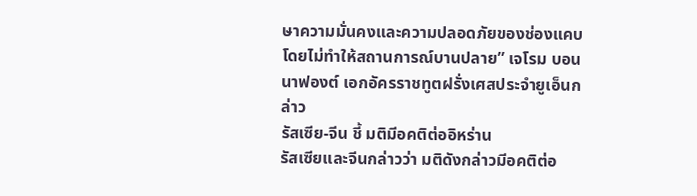ษาความมั่นคงและความปลอดภัยของช่องแคบโดยไม่ทำให้สถานการณ์บานปลาย” เจโรม บอนนาฟองต์ เอกอัครราชทูตฝรั่งเศสประจำยูเอ็นกล่าว
รัสเซีย-จีน ชี้ มติมีอคติต่ออิหร่าน
รัสเซียและจีนกล่าวว่า มติดังกล่าวมีอคติต่อ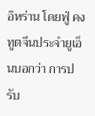อิหร่าน โดยฟู่ คง ทูตจีนประจำยูเอ็นบอกว่า การปรับ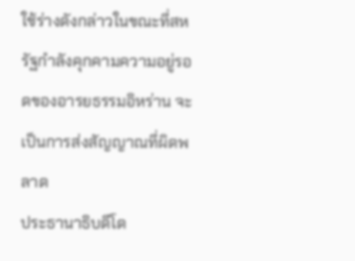ใช้ร่างดังกล่าวในขณะที่สหรัฐกำลังคุกคามความอยู่รอดของอารยธรรมอิหร่าน จะเป็นการส่งสัญญาณที่ผิดพลาด
ประธานาธิบดีโด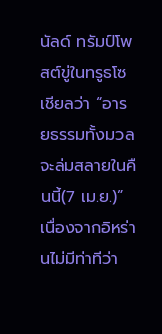นัลด์ ทรัมป์โพสต์ขู่ในทรูธโซเชียลว่า “อารยธรรมทั้งมวลจะล่มสลายในคืนนี้(7 เม.ย.)” เนื่องจากอิหร่านไม่มีท่าทีว่า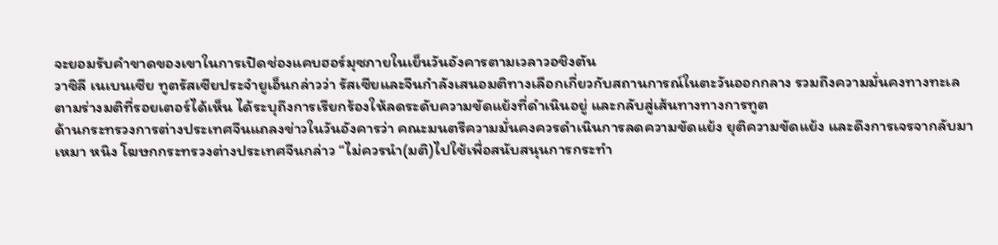จะยอมรับคำขาดของเขาในการเปิดช่องแคบฮอร์มุซภายในเย็นวันอังคารตามเวลาวอชิงตัน
วาซิลี เนเบนเซีย ทูตรัสเซียประจำยูเอ็นกล่าวว่า รัสเซียและจีนกำลังเสนอมติทางเลือกเกี่ยวกับสถานการณ์ในตะวันออกกลาง รวมถึงความมั่นคงทางทะเล
ตามร่างมติที่รอยเตอร์ได้เห็น ได้ระบุถึงการเรียกร้องให้ลดระดับความขัดแย้งที่ดำเนินอยู่ และกลับสู่เส้นทางทางการทูต
ด้านกระทรวงการต่างประเทศจีนแถลงข่าวในวันอังคารว่า คณะมนตรีความมั่นคงควรดำเนินการลดความขัดแย้ง ยุติความขัดแย้ง และดึงการเจรจากลับมา
เหมา หนิง โฆษกกระทรวงต่างประเทศจีนกล่าว “ไม่ควรนำ(มติ)ไปใช้เพื่อสนับสนุนการกระทำ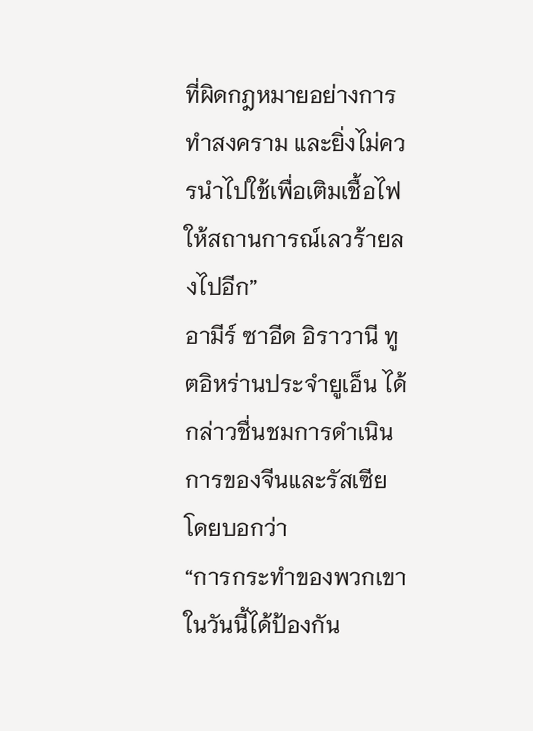ที่ผิดกฎหมายอย่างการทำสงคราม และยิ่งไม่ควรนำไปใช้เพื่อเติมเชื้อไฟให้สถานการณ์เลวร้ายลงไปอีก”
อามีร์ ซาอีด อิราวานี ทูตอิหร่านประจำยูเอ็น ได้กล่าวชื่นชมการดำเนินการของจีนและรัสเซีย โดยบอกว่า
“การกระทำของพวกเขาในวันนี้ได้ป้องกัน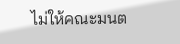ไม่ให้คณะมนต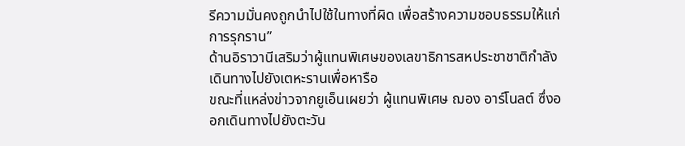รีความมั่นคงถูกนำไปใช้ในทางที่ผิด เพื่อสร้างความชอบธรรมให้แก่การรุกราน”
ด้านอิราวานีเสริมว่าผู้แทนพิเศษของเลขาธิการสหประชาชาติกำลังเดินทางไปยังเตหะรานเพื่อหารือ
ขณะที่แหล่งข่าวจากยูเอ็นเผยว่า ผู้แทนพิเศษ ฌอง อาร์โนลต์ ซึ่งออกเดินทางไปยังตะวัน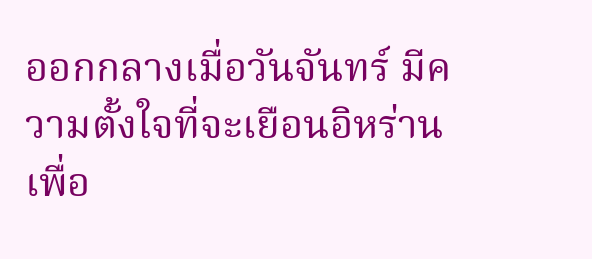ออกกลางเมื่อวันจันทร์ มีความตั้งใจที่จะเยือนอิหร่านเพื่อ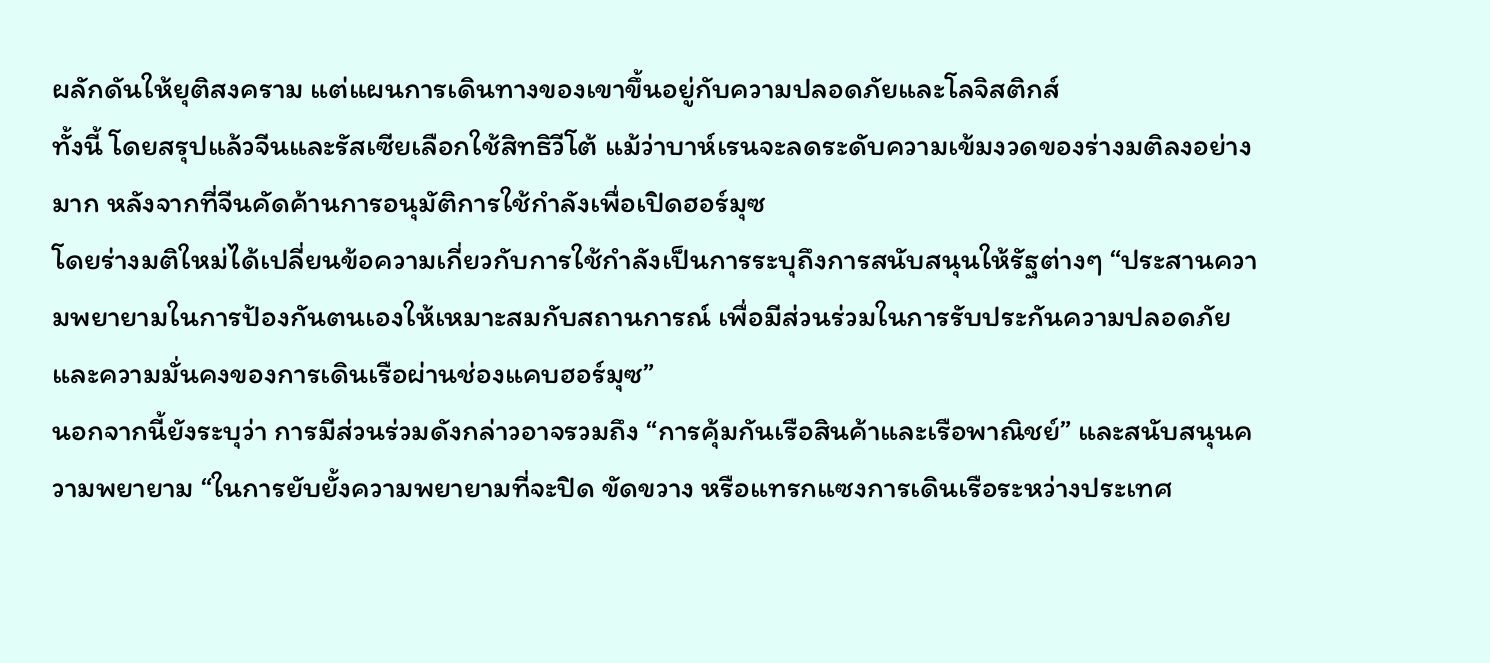ผลักดันให้ยุติสงคราม แต่แผนการเดินทางของเขาขึ้นอยู่กับความปลอดภัยและโลจิสติกส์
ทั้งนี้ โดยสรุปแล้วจีนและรัสเซียเลือกใช้สิทธิวีโต้ แม้ว่าบาห์เรนจะลดระดับความเข้มงวดของร่างมติลงอย่างมาก หลังจากที่จีนคัดค้านการอนุมัติการใช้กำลังเพื่อเปิดฮอร์มุซ
โดยร่างมติใหม่ได้เปลี่ยนข้อความเกี่ยวกับการใช้กำลังเป็นการระบุถึงการสนับสนุนให้รัฐต่างๆ “ประสานความพยายามในการป้องกันตนเองให้เหมาะสมกับสถานการณ์ เพื่อมีส่วนร่วมในการรับประกันความปลอดภัยและความมั่นคงของการเดินเรือผ่านช่องแคบฮอร์มุซ”
นอกจากนี้ยังระบุว่า การมีส่วนร่วมดังกล่าวอาจรวมถึง “การคุ้มกันเรือสินค้าและเรือพาณิชย์” และสนับสนุนความพยายาม “ในการยับยั้งความพยายามที่จะปิด ขัดขวาง หรือแทรกแซงการเดินเรือระหว่างประเทศ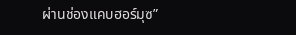ผ่านช่องแคบฮอร์มุซ”